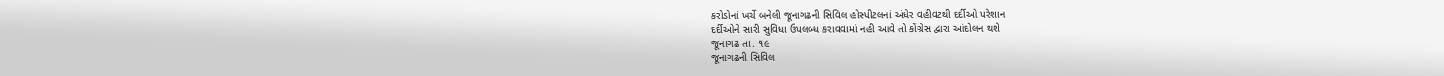કરોડોનાં ખર્ચે બનેલી જૂનાગઢની સિવિલ હોસ્પીટલનાં અંધેર વહીવટથી દર્દીઓ પરેશાન
દર્દીઓને સારી સુવિધા ઉપલબ્ધ કરાવવામાં નહી આવે તો કોંગ્રેસ દ્વારા આંદોલન થશે
જૂનાગઢ તા. ૧૯
જૂનાગઢની સિવિલ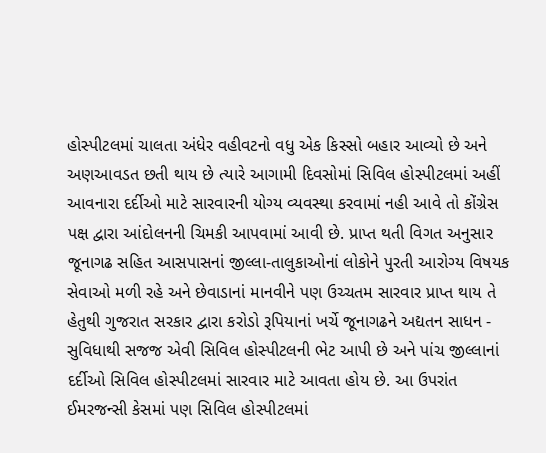હોસ્પીટલમાં ચાલતા અંધેર વહીવટનો વધુ એક કિસ્સો બહાર આવ્યો છે અને અણઆવડત છતી થાય છે ત્યારે આગામી દિવસોમાં સિવિલ હોસ્પીટલમાં અહીં આવનારા દર્દીઓ માટે સારવારની યોગ્ય વ્યવસ્થા કરવામાં નહી આવે તો કોંગ્રેસ પક્ષ દ્વારા આંદોલનની ચિમકી આપવામાં આવી છે. પ્રાપ્ત થતી વિગત અનુસાર જૂનાગઢ સહિત આસપાસનાં જીલ્લા-તાલુકાઓનાં લોકોને પુરતી આરોગ્ય વિષયક સેવાઓ મળી રહે અને છેવાડાનાં માનવીને પણ ઉચ્ચતમ સારવાર પ્રાપ્ત થાય તે હેતુથી ગુજરાત સરકાર દ્વારા કરોડો રૂપિયાનાં ખર્ચે જૂનાગઢને અદ્યતન સાધન - સુવિધાથી સજજ એવી સિવિલ હોસ્પીટલની ભેટ આપી છે અને પાંચ જીલ્લાનાં દર્દીઓ સિવિલ હોસ્પીટલમાં સારવાર માટે આવતા હોય છે. આ ઉપરાંત ઈમરજન્સી કેસમાં પણ સિવિલ હોસ્પીટલમાં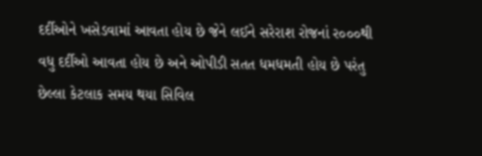દર્દીઓને ખસેડવામાં આવતા હોય છે જેને લઈને સરેરાશ રોજનાં ર૦૦૦થી વધુ દર્દીઓ આવતા હોય છે અને ઓપીડી સતત ધમધમતી હોય છે પરંતુ છેલ્લા કેટલાક સમય થયા સિવિલ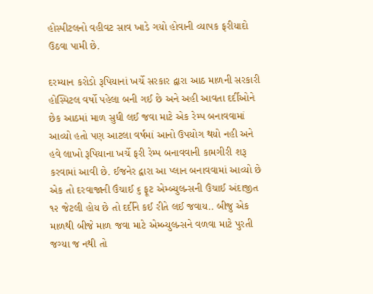હોસ્પીટલનો વહીવટ સાવ ખાડે ગયો હોવાની વ્યાપક ફરીયાદો ઉઠવા પામી છે.

દરમ્યાન કરોડો રૂપિયાનાં ખર્ચે સરકાર દ્વારા આઠ માળની સરકારી હોસ્પિટલ વર્ષો પહેલા બની ગઈ છે અને અહી આવતા દર્દીઓને છેક આઠમાં માળ સુધી લઈ જવા માટે એક રેમ્પ બનાવવામાં આવ્યો હતો પણ આટલા વર્ષમાં આનો ઉપયોગ થયો નહી અને હવે લાખો રૂપિયાના ખર્ચે ફરી રેમ્પ બનાવવાની કામગીરી શરૂ કરવામાં આવી છે. ઈજનેર દ્વારા આ પ્લાન બનાવવામાં આવ્યો છે એક તો દરવાજાની ઉંચાઈ ૬ ફૂટ એમ્બ્યુલન્સની ઉંચાઈ અંદાજીત ૧૨ જેટલી હોય છે તો દર્દીને કઈ રીતે લઈ જવાય.. બીજુ એક માળથી બીજે માળ જવા માટે એમ્બ્યુલન્સને વળવા માટે પુરતી જગ્યા જ નથી તો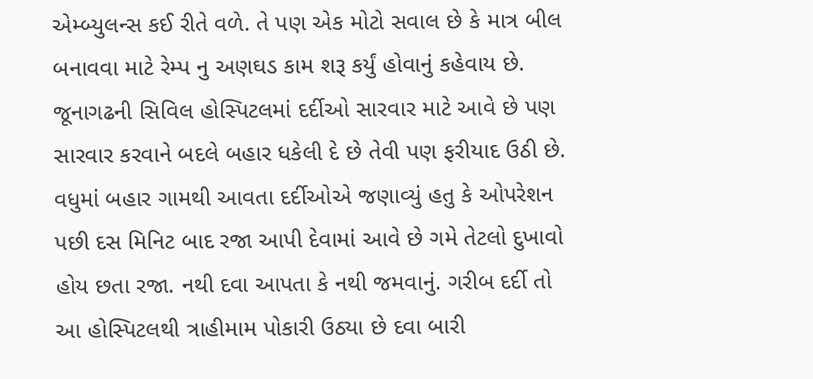એમ્બ્યુલન્સ કઈ રીતે વળે. તે પણ એક મોટો સવાલ છે કે માત્ર બીલ બનાવવા માટે રેમ્પ નુ અણઘડ કામ શરૂ કર્યું હોવાનું કહેવાય છે. જૂનાગઢની સિવિલ હોસ્પિટલમાં દર્દીઓ સારવાર માટે આવે છે પણ સારવાર કરવાને બદલે બહાર ધકેલી દે છે તેવી પણ ફરીયાદ ઉઠી છે. વધુમાં બહાર ગામથી આવતા દર્દીઓએ જણાવ્યું હતુ કે ઓપરેશન પછી દસ મિનિટ બાદ રજા આપી દેવામાં આવે છે ગમે તેટલો દુખાવો હોય છતા રજા. નથી દવા આપતા કે નથી જમવાનું. ગરીબ દર્દી તો આ હોસ્પિટલથી ત્રાહીમામ પોકારી ઉઠ્યા છે દવા બારી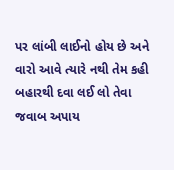પર લાંબી લાઈનો હોય છે અને વારો આવે ત્યારે નથી તેમ કહી બહારથી દવા લઈ લો તેવા જવાબ અપાય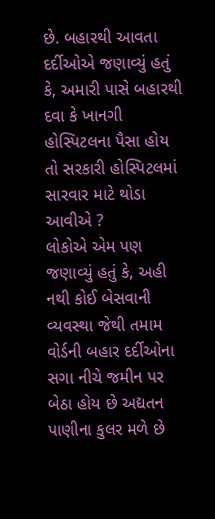છે. બહારથી આવતા દર્દીઓએ જણાવ્યું હતું કે, અમારી પાસે બહારથી દવા કે ખાનગી હોસ્પિટલના પૈસા હોય તો સરકારી હોસ્પિટલમાં સારવાર માટે થોડા આવીએ ?
લોકોએ એમ પણ જણાવ્યું હતું કે, અહી નથી કોઈ બેસવાની વ્યવસ્થા જેથી તમામ વોર્ડની બહાર દર્દીઓના સગા નીચે જમીન પર બેઠા હોય છે અદ્યતન પાણીના કુલર મળે છે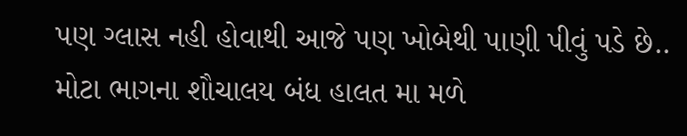પણ ગ્લાસ નહી હોવાથી આજે પણ ખોબેથી પાણી પીવું પડે છે.. મોટા ભાગના શૌચાલય બંધ હાલત મા મળે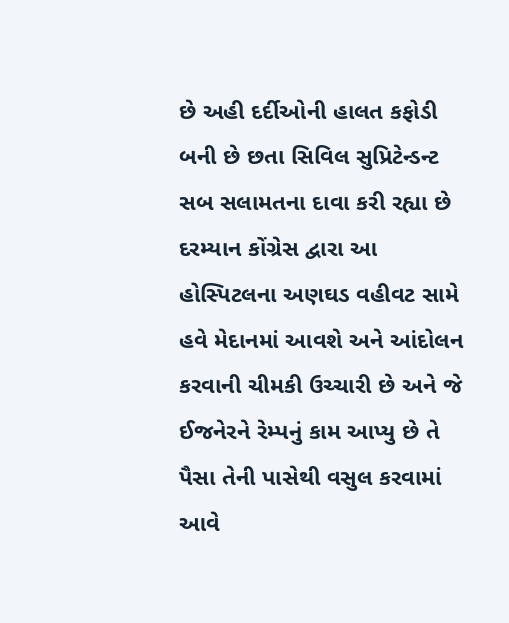છે અહી દર્દીઓની હાલત કફોડી બની છે છતા સિવિલ સુપ્રિટેન્ડન્ટ સબ સલામતના દાવા કરી રહ્યા છે
દરમ્યાન કોંગ્રેસ દ્વારા આ હોસ્પિટલના અણઘડ વહીવટ સામે હવે મેદાનમાં આવશે અને આંદોલન કરવાની ચીમકી ઉચ્ચારી છે અને જે ઈજનેરને રેમ્પનું કામ આપ્યુ છે તે પૈસા તેની પાસેથી વસુલ કરવામાં આવે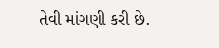તેવી માંગણી કરી છે.